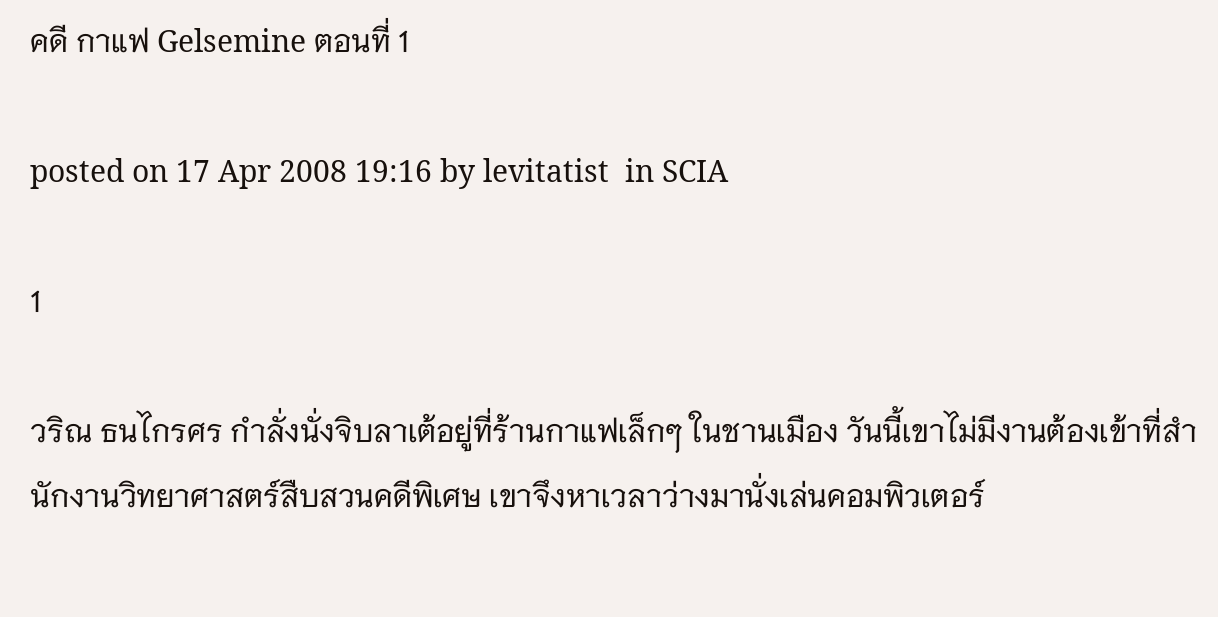คดี กาแฟ Gelsemine ตอนที่ 1

posted on 17 Apr 2008 19:16 by levitatist  in SCIA

1

วริณ ธนไกรศร กำลั่งนั่งจิบลาเต้อยู่ที่ร้านกาแฟเล็กๆ ในชานเมือง วันนี้เขาไม่มีงานต้องเข้าที่สำนักงานวิทยาศาสตร์สืบสวนคดีพิเศษ เขาจึงหาเวลาว่างมานั่งเล่นคอมพิวเตอร์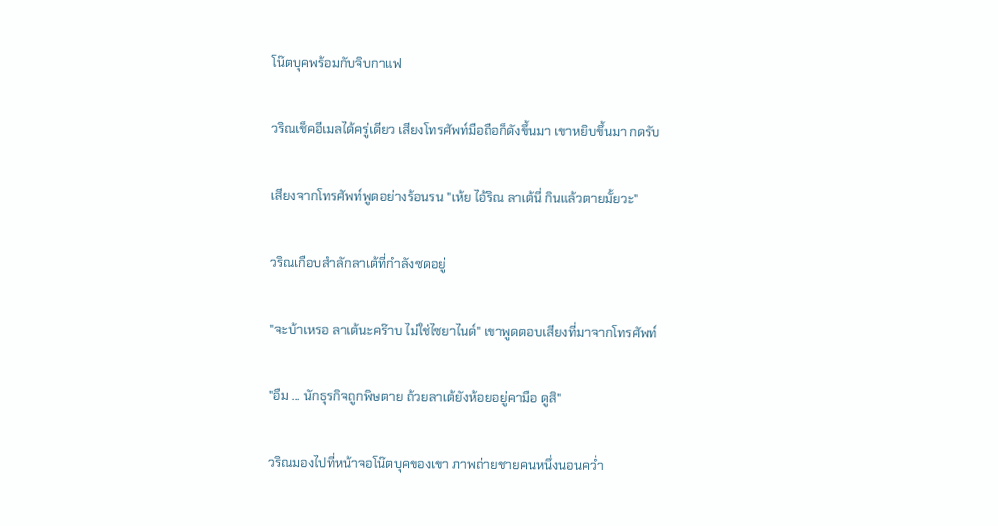โน๊ตบุคพร้อมกับจิบกาแฟ

วริณเช็คอีเมลได้ครู่เดียว เสียงโทรศัพท์มือถือก็ดังขึ้นมา เขาหยิบขึ้นมา กดรับ

เสียงจากโทรศัพท์พูดอย่างร้อนรน "เห้ย ไอ้ริณ ลาเต้นี่ กินแล้วตายมั้ยวะ"

วริณเกือบสำลักลาเต้ที่กำลังซดอยู่

"จะบ้าเหรอ ลาเต้นะคร๊าบ ไม่ใช่ไซยาไนด์" เขาพูดตอบเสียงที่มาจากโทรศัพท์

"อืม ... นักธุรกิจถูกพิษตาย ถ้วยลาเต้ยังห้อยอยู่คามือ ดูสิ"

วริณมองไปที่หน้าจอโน๊ตบุคของเขา ภาพถ่ายชายคนหนึ่งนอนคว่ำ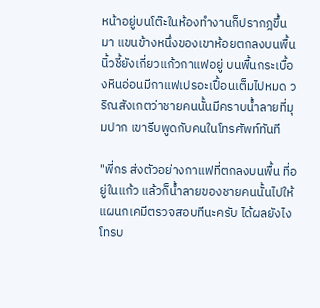หน้าอยู่บนโต๊ะในห้องทำงานก็ปรากฎขึ้นมา แขนข้างหนึ่งของเขาห้อยตกลงบนพื้น นิ้วชี้ยังเกี่ยวแก้วกาแฟอยู่ บนพื้นกระเบื้องหินอ่อนมีกาแฟเปรอะเปื้อนเต็มไปหมด วริณสังเกตว่าชายคนนั้นมีคราบน้ำลายที่มุมปาก เขารีบพูดกับคนในโทรศัพท์ทันที

"พี่กร ส่งตัวอย่างกาแฟที่ตกลงบนพื้น ที่อยู่ในแก้ว แล้วก็น้ำลายของชายคนนั้นไปให้แผนกเคมีตรวจสอบทีนะครับ ได้ผลยังไงโทรบ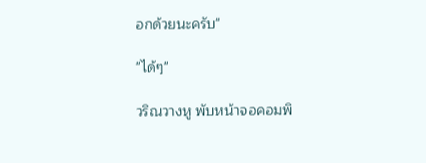อกด้วยนะครับ"

"ได้ๆ"

วริณวางหู พับหน้าจอคอมพิ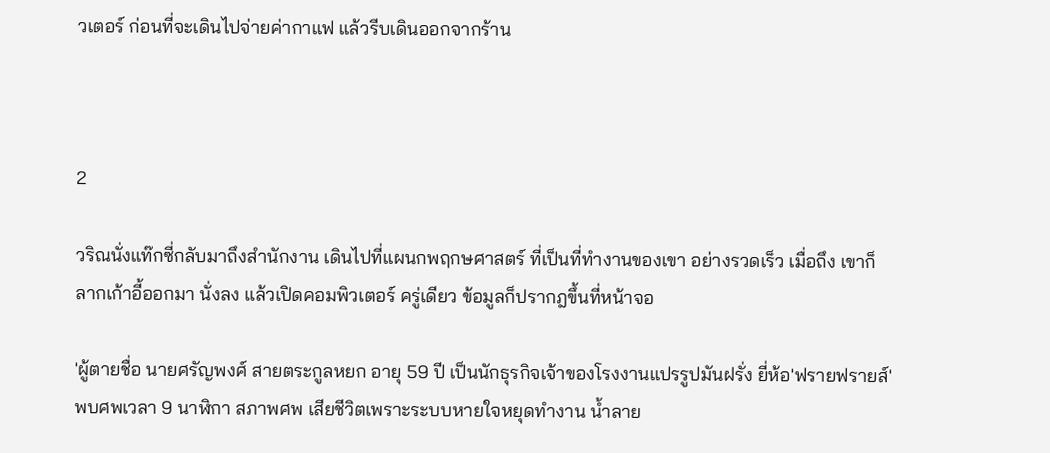วเตอร์ ก่อนที่จะเดินไปจ่ายค่ากาแฟ แล้วรีบเดินออกจากร้าน



2

วริณนั่งแท๊กซี่กลับมาถึงสำนักงาน เดินไปที่แผนกพฤกษศาสตร์ ที่เป็นที่ทำงานของเขา อย่างรวดเร็ว เมื่อถึง เขาก็ลากเก้าอี้ออกมา นั่งลง แล้วเปิดคอมพิวเตอร์ ครู่เดียว ข้อมูลก็ปรากฎขึ้นที่หน้าจอ

'ผู้ตายชื่อ นายศรัญพงศ์ สายตระกูลหยก อายุ 59 ปี เป็นนักธุรกิจเจ้าของโรงงานแปรรูปมันฝรั่ง ยี่ห้อ'ฟรายฟรายส์' พบศพเวลา 9 นาฬิกา สภาพศพ เสียชีวิตเพราะระบบหายใจหยุดทำงาน น้ำลาย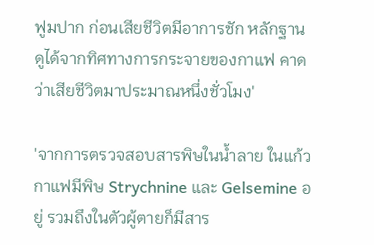ฟูมปาก ก่อนเสียชีวิตมีอาการชัก หลักฐานดูได้จากทิศทางการกระจายของกาแฟ คาดว่าเสียชีวิตมาประมาณหนึ่งชั่วโมง'

'จากการตรวจสอบสารพิษในน้ำลาย ในแก้วกาแฟมีพิษ Strychnine และ Gelsemine อยู่ รวมถึงในตัวผู้ตายก็มีสาร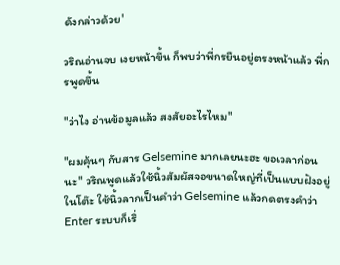ดังกล่าวด้วย'

วริณอ่านจบ เงยหน้าขึ้น ก็พบว่าพี่กรยืนอยู่ตรงหน้าแล้ว พี่กรพูดขึ้น

"ว่าไง อ่านข้อมูลแล้ว สงสัยอะไรไหม"

"ผมคุ้นๆ กับสาร Gelsemine มากเลยนะฮะ ขอเวลาก่อนนะ" วริณพูดแล้วใช้นิ้วสัมผัสจอขนาดใหญ่ที่เป็นแบบฝังอยู่ในโต๊ะ ใช้นิ้วลากเป็นคำว่า Gelsemine แล้วกดตรงคำว่า Enter ระบบก็เริ่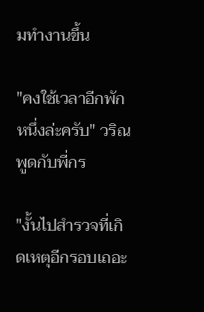มทำงานขึ้น

"คงใช้เวลาอีกพักหนึ่งล่ะครับ" วริณพูดกับพี่กร

"งั้นไปสำรวจที่เกิดเหตุอีกรอบเถอะ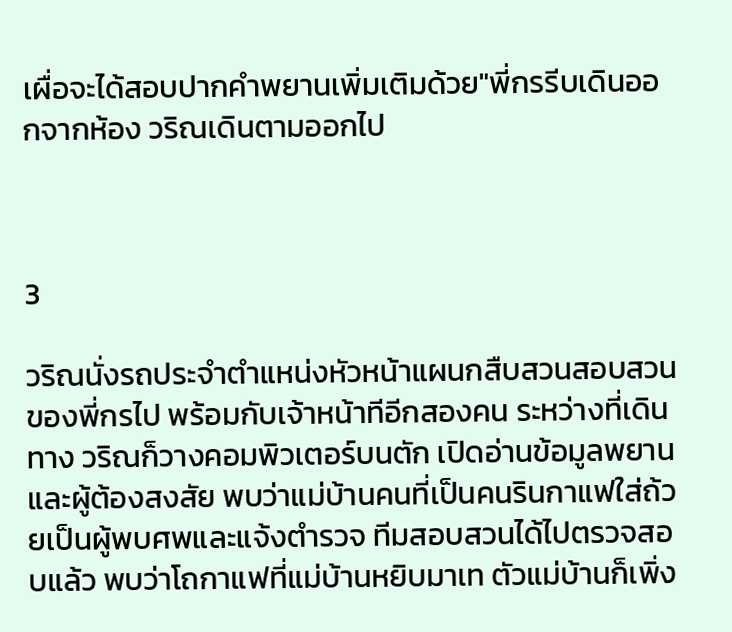เผื่อจะได้สอบปากคำพยานเพิ่มเติมด้วย"พี่กรรีบเดินออกจากห้อง วริณเดินตามออกไป



3

วริณนั่งรถประจำตำแหน่งหัวหน้าแผนกสืบสวนสอบสวนของพี่กรไป พร้อมกับเจ้าหน้าทีอีกสองคน ระหว่างที่เดินทาง วริณก็วางคอมพิวเตอร์บนตัก เปิดอ่านข้อมูลพยานและผู้ต้องสงสัย พบว่าแม่บ้านคนที่เป็นคนรินกาแฟใส่ถ้วยเป็นผู้พบศพและแจ้งตำรวจ ทีมสอบสวนได้ไปตรวจสอบแล้ว พบว่าโถกาแฟที่แม่บ้านหยิบมาเท ตัวแม่บ้านก็เพิ่ง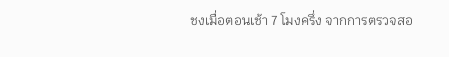ชงเมื่อตอนเช้า 7 โมงครึ่ง จากการตรวจสอ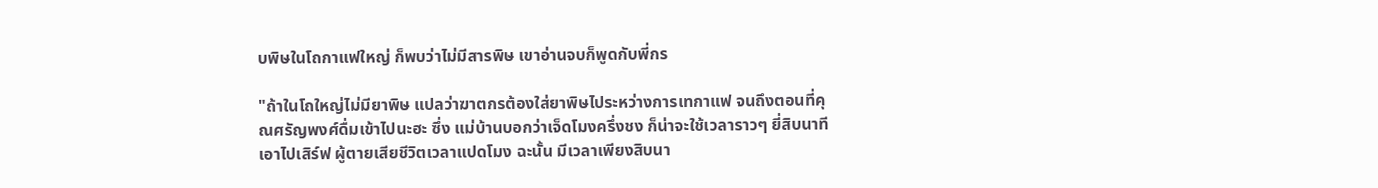บพิษในโถกาแฟใหญ่ ก็พบว่าไม่มีสารพิษ เขาอ่านจบก็พูดกับพี่กร

"ถ้าในโถใหญ่ไม่มียาพิษ แปลว่าฆาตกรต้องใส่ยาพิษไประหว่างการเทกาแฟ จนถึงตอนที่คุณศรัญพงศ์ดื่มเข้าไปนะฮะ ซึ่ง แม่บ้านบอกว่าเจ็ดโมงครึ่งชง ก็น่าจะใช้เวลาราวๆ ยี่สิบนาที เอาไปเสิร์ฟ ผู้ตายเสียชีวิตเวลาแปดโมง ฉะนั้น มีเวลาเพียงสิบนา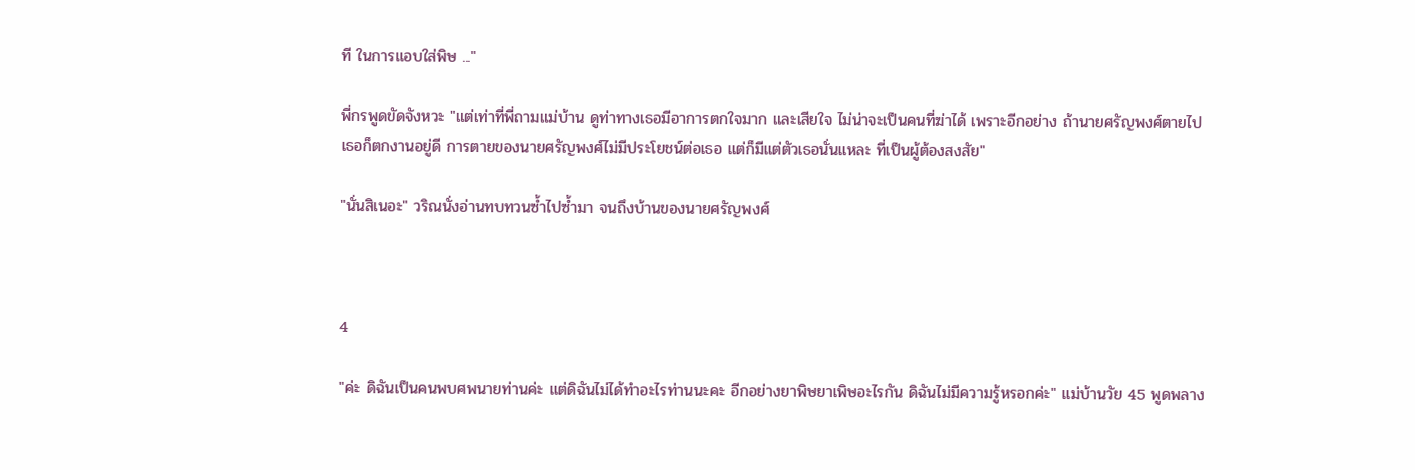ที ในการแอบใส่พิษ ..."

พี่กรพูดขัดจังหวะ "แต่เท่าที่พี่ถามแม่บ้าน ดูท่าทางเธอมีอาการตกใจมาก และเสียใจ ไม่น่าจะเป็นคนที่ฆ่าได้ เพราะอีกอย่าง ถ้านายศรัญพงศ์ตายไป เธอก็ตกงานอยู่ดี การตายของนายศรัญพงศ์ไม่มีประโยชน์ต่อเธอ แต่ก็มีแต่ตัวเธอนั่นแหละ ที่เป็นผู้ต้องสงสัย"

"นั่นสิเนอะ" วริณนั่งอ่านทบทวนซ้ำไปซ้ำมา จนถึงบ้านของนายศรัญพงศ์



4

"ค่ะ ดิฉันเป็นคนพบศพนายท่านค่ะ แต่ดิฉันไม่ได้ทำอะไรท่านนะคะ อีกอย่างยาพิษยาเพิษอะไรกัน ดิฉันไม่มีความรู้หรอกค่ะ" แม่บ้านวัย 45 พูดพลาง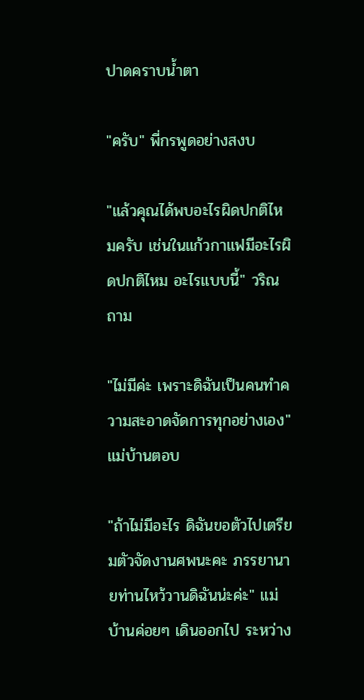ปาดคราบน้ำตา

"ครับ" พี่กรพูดอย่างสงบ

"แล้วคุณได้พบอะไรผิดปกติไหมครับ เช่นในแก้วกาแฟมีอะไรผิดปกติไหม อะไรแบบนี้" วริณถาม

"ไม่มีค่ะ เพราะดิฉันเป็นคนทำความสะอาดจัดการทุกอย่างเอง" แม่บ้านตอบ

"ถ้าไม่มีอะไร ดิฉันขอตัวไปเตรียมตัวจัดงานศพนะคะ ภรรยานายท่านไหว้วานดิฉันน่ะค่ะ" แม่บ้านค่อยๆ เดินออกไป ระหว่าง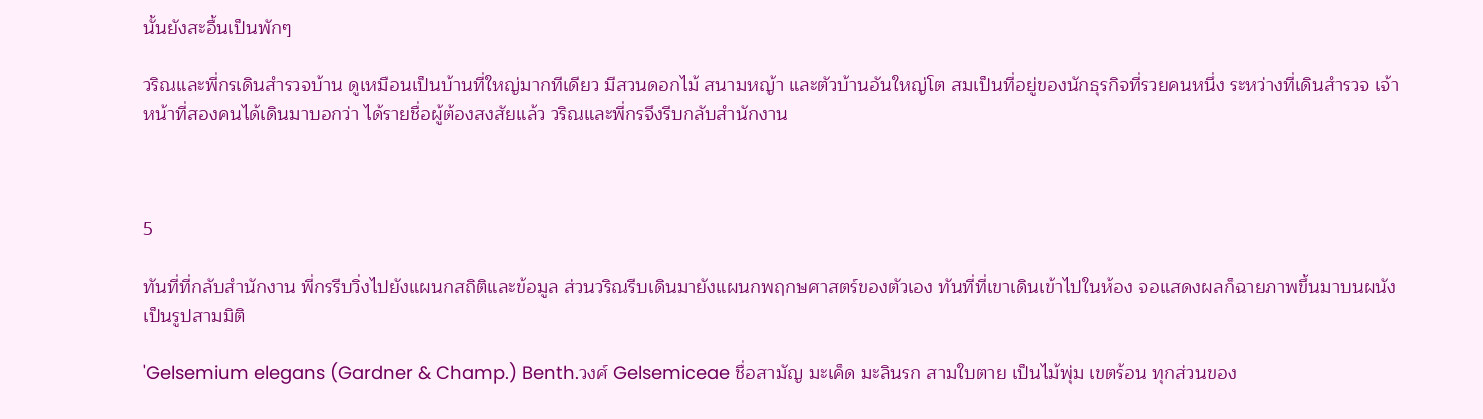นั้นยังสะอื้นเป็นพักๆ

วริณและพี่กรเดินสำรวจบ้าน ดูเหมือนเป็นบ้านที่ใหญ่มากทีเดียว มีสวนดอกไม้ สนามหญ้า และตัวบ้านอันใหญ่โต สมเป็นที่อยู่ของนักธุรกิจที่รวยคนหนึ่ง ระหว่างที่เดินสำรวจ เจ้าหน้าที่สองคนได้เดินมาบอกว่า ได้รายชื่อผู้ต้องสงสัยแล้ว วริณและพี่กรจึงรีบกลับสำนักงาน



5

ทันที่ที่กลับสำนักงาน พี่กรรีบวิ่งไปยังแผนกสถิติและข้อมูล ส่วนวริณรีบเดินมายังแผนกพฤกษศาสตร์ของตัวเอง ทันที่ที่เขาเดินเข้าไปในห้อง จอแสดงผลก็ฉายภาพขึ้นมาบนผนังเป็นรูปสามมิติ

'Gelsemium elegans (Gardner & Champ.) Benth.วงศ์ Gelsemiceae ชื่อสามัญ มะเค็ด มะลินรก สามใบตาย เป็นไม้พุ่ม เขตร้อน ทุกส่วนของ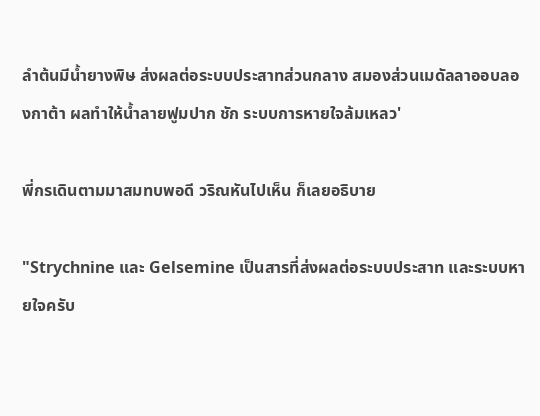ลำต้นมีน้ำยางพิษ ส่งผลต่อระบบประสาทส่วนกลาง สมองส่วนเมดัลลาออบลองกาต้า ผลทำให้น้ำลายฟูมปาก ชัก ระบบการหายใจล้มเหลว'

พี่กรเดินตามมาสมทบพอดี วริณหันไปเห็น ก็เลยอธิบาย

"Strychnine และ Gelsemine เป็นสารที่ส่งผลต่อระบบประสาท และระบบหายใจครับ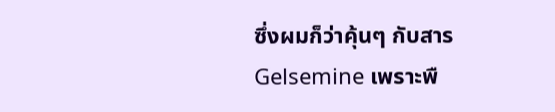ซึ่งผมก็ว่าคุ้นๆ กับสาร Gelsemine เพราะพื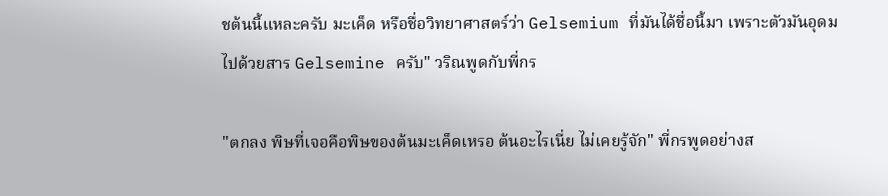ชต้นนี้แหละครับ มะเค็ด หรือชื่อวิทยาศาสตร์ว่า Gelsemium ที่มันได้ชื่อนี้มา เพราะตัวมันอุดมไปด้วยสาร Gelsemine ครับ" วริณพูดกับพี่กร

"ตกลง พิษที่เจอคือพิษของต้นมะเค็ดเหรอ ต้นอะไรเนี่ย ไม่เคยรู้จัก" พี่กรพูดอย่างส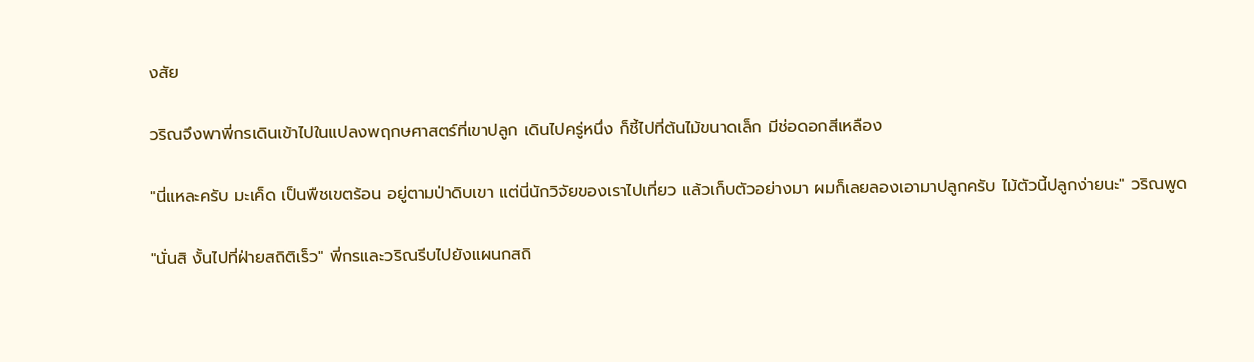งสัย

วริณจึงพาพี่กรเดินเข้าไปในแปลงพฤกษศาสตร์ที่เขาปลูก เดินไปครู่หนึ่ง ก็ชี้ไปที่ต้นไม้ขนาดเล็ก มีช่อดอกสีเหลือง

"นี่แหละครับ มะเค็ด เป็นพืชเขตร้อน อยู่ตามป่าดิบเขา แต่นี่นักวิจัยของเราไปเที่ยว แล้วเก็บตัวอย่างมา ผมก็เลยลองเอามาปลูกครับ ไม้ตัวนี้ปลูกง่ายนะ" วริณพูด

"นั่นสิ งั้นไปที่ฝ่ายสถิติเร็ว" พี่กรและวริณรีบไปยังแผนกสถิ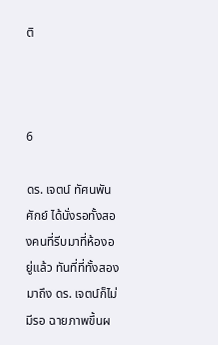ติ



6

ดร. เจตน์ ทัศนพันศักย์ ได้นั่งรอทั้งสองคนที่รีบมาที่ห้องอยู่แล้ว ทันที่ที่ทั้งสองมาถึง ดร. เจตน์ก็ไม่มีรอ ฉายภาพขึ้นผ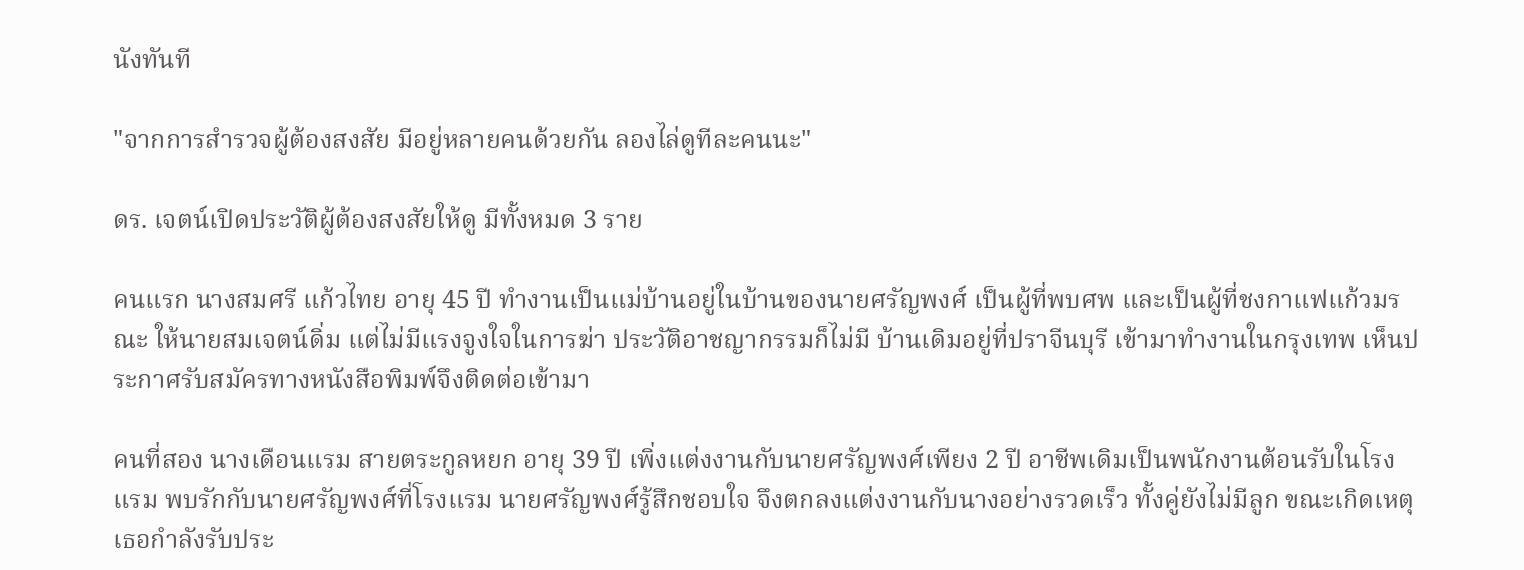นังทันที

"จากการสำรวจผู้ต้องสงสัย มีอยู่หลายคนด้วยกัน ลองไล่ดูทีละคนนะ"

ดร. เจตน์เปิดประวัติผู้ต้องสงสัยให้ดู มีทั้งหมด 3 ราย

คนแรก นางสมศรี แก้วไทย อายุ 45 ปี ทำงานเป็นแม่บ้านอยู่ในบ้านของนายศรัญพงศ์ เป็นผู้ที่พบศพ และเป็นผู้ที่ชงกาแฟแก้วมรณะ ให้นายสมเจตน์ดิ่ม แต่ไม่มีแรงจูงใจในการฆ่า ประวัติอาชญากรรมก็ไม่มี บ้านเดิมอยู่ที่ปราจีนบุรี เข้ามาทำงานในกรุงเทพ เห็นประกาศรับสมัครทางหนังสือพิมพ์จึงติดต่อเข้ามา

คนที่สอง นางเดือนแรม สายตระกูลหยก อายุ 39 ปี เพิ่งแต่งงานกับนายศรัญพงศ์เพียง 2 ปี อาชีพเดิมเป็นพนักงานต้อนรับในโรงแรม พบรักกับนายศรัญพงศ์ที่โรงแรม นายศรัญพงศ์รู้สึกชอบใจ จึงตกลงแต่งงานกับนางอย่างรวดเร็ว ทั้งคู่ยังไม่มีลูก ขณะเกิดเหตุเธอกำลังรับประ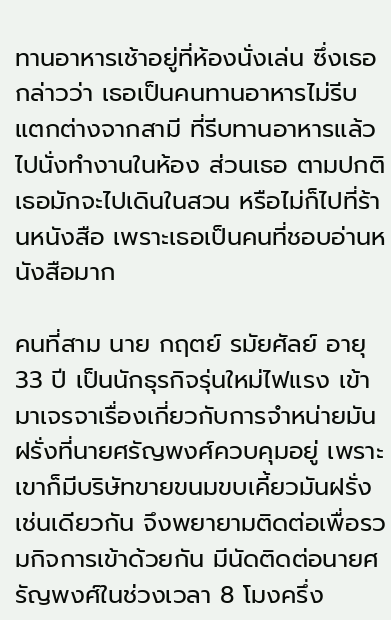ทานอาหารเช้าอยู่ที่ห้องนั่งเล่น ซึ่งเธอกล่าวว่า เธอเป็นคนทานอาหารไม่รีบ แตกต่างจากสามี ที่รีบทานอาหารแล้วไปนั่งทำงานในห้อง ส่วนเธอ ตามปกติ เธอมักจะไปเดินในสวน หรือไม่ก็ไปที่ร้านหนังสือ เพราะเธอเป็นคนที่ชอบอ่านหนังสือมาก

คนที่สาม นาย กฤตย์ รมัยศัลย์ อายุ 33 ปี เป็นนักธุรกิจรุ่นใหม่ไฟแรง เข้ามาเจรจาเรื่องเกี่ยวกับการจำหน่ายมันฝรั่งที่นายศรัญพงศ์ควบคุมอยู่ เพราะเขาก็มีบริษัทขายขนมขบเคี้ยวมันฝรั่งเช่นเดียวกัน จึงพยายามติดต่อเพื่อรวมกิจการเข้าด้วยกัน มีนัดติดต่อนายศรัญพงศ์ในช่วงเวลา 8 โมงครึ่ง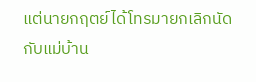แต่นายกฤตย์ได้โทรมายกเลิกนัดกับแม่บ้าน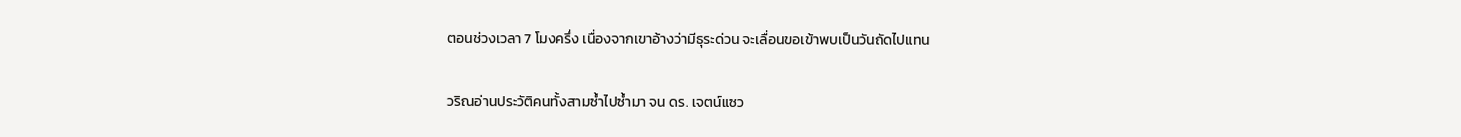ตอนช่วงเวลา 7 โมงครึ่ง เนื่องจากเขาอ้างว่ามีธุระด่วน จะเลื่อนขอเข้าพบเป็นวันถัดไปแทน

วริณอ่านประวัติคนทั้งสามซ้ำไปซ้ำมา จน ดร. เจตน์แซว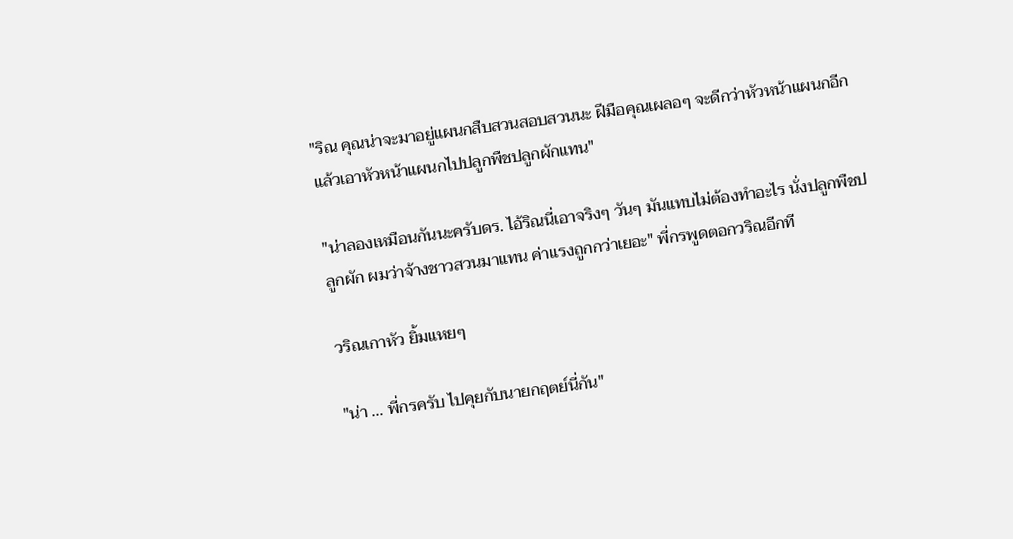"ริณ คุณน่าจะมาอยู่แผนกสืบสวนสอบสวนนะ ฝีมือคุณเผลอๆ จะดีกว่าหัวหน้าแผนกอีก แล้วเอาหัวหน้าแผนกไปปลูกพืชปลูกผักแทน"

"น่าลองเหมือนกันนะครับดร. ไอ้ริณนี่เอาจริงๆ วันๆ มันแทบไม่ต้องทำอะไร นั่งปลูกพืชปลูกผัก ผมว่าจ้างชาวสวนมาแทน ค่าแรงถูกกว่าเยอะ" พี่กรพูดตอกวริณอีกที

วริณเกาหัว ยิ้มแหยๆ

"น่า ... พี่กรครับ ไปคุยกับนายกฤตย์นี่กัน"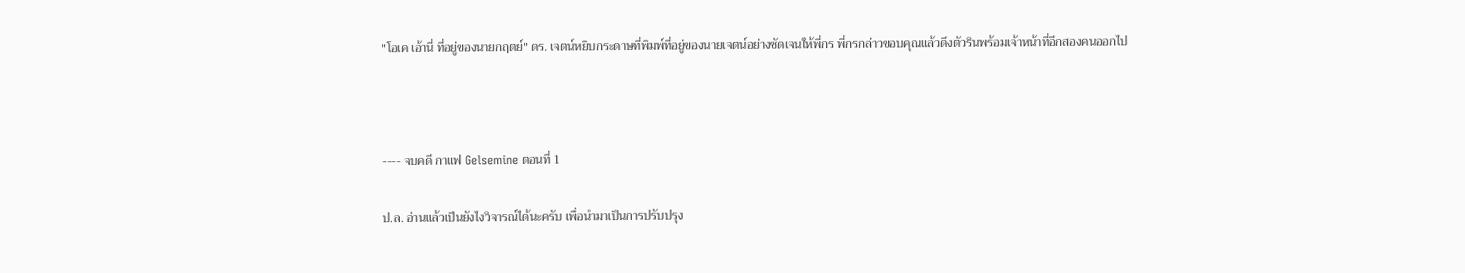"โอเค เอ้านี่ ที่อยู่ของนายกฤตย์" ดร. เจตน์หยิบกระดาษที่พิมพ์ที่อยู่ของนายเจตน์อย่างชัดเจนให้พี่กร พี่กรกล่าวขอบคุณแล้วดึงตัวรินพร้อมเจ้าหน้าที่อีกสองคนออกไป



---- จบคดี กาแฟ Gelsemine ตอนที่ 1

ป.ล. อ่านแล้วเป็นยังไงวิจารณ์ได้นะครับ เพื่อนำมาเป็นการปรับปรุง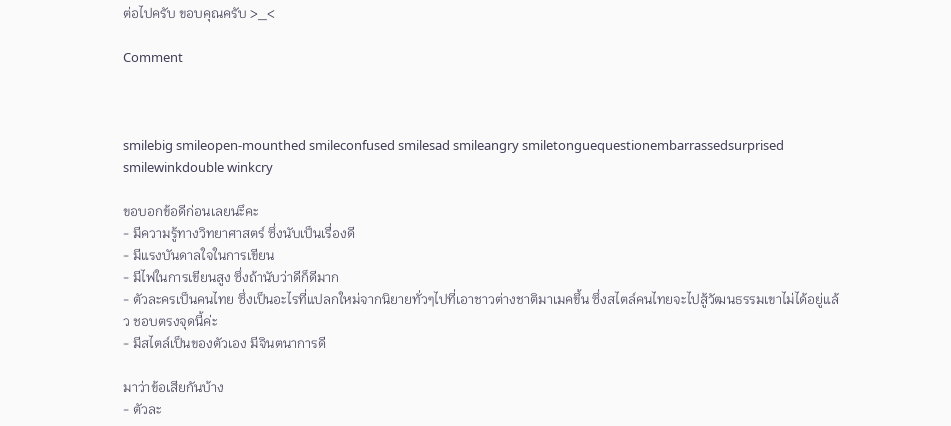ต่อไปครับ ขอบคุณครับ >_<

Comment



smilebig smileopen-mounthed smileconfused smilesad smileangry smiletonguequestionembarrassedsurprised smilewinkdouble winkcry

ขอบอกข้อดีก่อนเลยนะึคะ
- มีความรู้ทางวิทยาศาสตร์ ซึ่งนับเป็นเรื่องดี
- มีแรงบันดาลใจในการเขียน
- มีไฟในการเขียนสูง ซึ่งถ้านับว่าดีก็ดีมาก
- ตัวละครเป็นคนไทย ซึ่งเป็นอะไรที่แปลกใหม่จากนิยายทั่วๆไปที่เอาชาวต่างชาติมาเมคขึ้น ซึ่งสไตล์คนไทยจะไปสู้วัฒนธรรมเขาไม่ได้อยู่แล้ว ชอบตรงจุดนี้ค่ะ
- มีสไตล์เป็นของตัวเอง มีจินตนาการดี

มาว่าข้อเสียกันบ้าง
- ตัวละ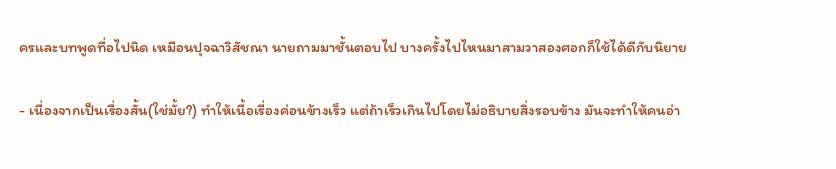ครและบทพูดทื่อไปนิด เหมือนปุจฉาวิสัชณา นายถามมาชั้นตอบไป บางครั้งไปไหนมาสามวาสองศอกก็ใช้ได้ดีกับนิยาย

- เนื่องจากเป็นเรื่องสั้น(ใช่มั้ย?) ทำให้เนื้อเรื่องค่อนข้างเร็ว แต่ถ้าเร็วเกินไปโดยไม่อธิบายสิ่งรอบข้าง มันจะทำให้คนอ่า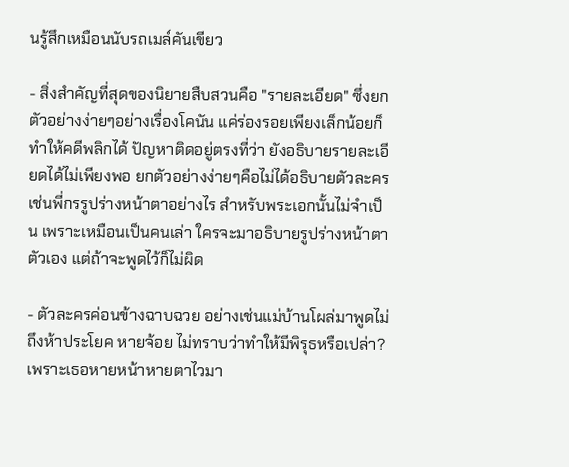นรู้สึกเหมือนนับรถเมล์คันเขียว

- สิ่งสำคัญที่สุดของนิยายสืบสวนคือ "รายละเอียด" ซึ่งยกตัวอย่างง่ายๆอย่างเรื่องโคนัน แค่ร่องรอยเพียงเล็กน้อยก็ทำให้คดีพลิกได้ ปัญหาติดอยู่ตรงที่ว่า ยังอธิบายรายละเอียดได้ไม่เพียงพอ ยกตัวอย่างง่ายๆคือไม่ได้อธิบายตัวละคร เช่นพี่กรรูปร่างหน้าตาอย่างไร สำหรับพระเอกนั้นไม่จำเป็น เพราะเหมือนเป็นคนเล่า ใครจะมาอธิบายรูปร่างหน้าตาตัวเอง แต่ถ้าจะพูดไว้ก็ไม่ผิด

- ตัวละครค่อนข้างฉาบฉวย อย่างเช่นแม่บ้านโผล่มาพูดไม่ถึงห้าประโยค หายจ้อย ไม่ทราบว่าทำให้มีพิรุธหรือเปล่า? เพราะเธอหายหน้าหายตาไวมา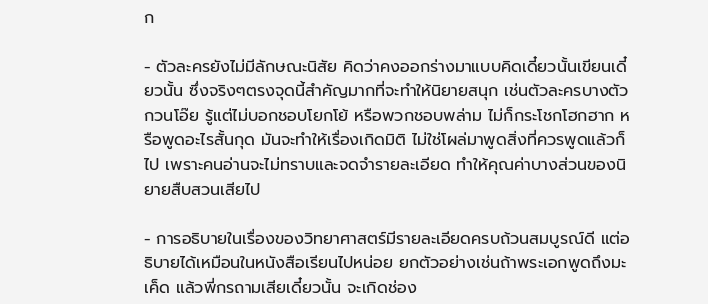ก

- ตัวละครยังไม่มีลักษณะนิสัย คิดว่าคงออกร่างมาแบบคิดเดี๋ยวนั้นเขียนเดี๋ยวนั้น ซึ่งจริงๆตรงจุดนี้สำคัญมากที่จะทำให้นิยายสนุก เช่นตัวละครบางตัวกวนโอ๊ย รู้แต่ไม่บอกชอบโยกโย้ หรือพวกชอบพล่าม ไม่ก็กระโชกโฮกฮาก หรือพูดอะไรสั้นกุด มันจะทำให้เรื่องเกิดมิติ ไม่ใช่โผล่มาพูดสิ่งที่ควรพูดแล้วก็ไป เพราะคนอ่านจะไม่ทราบและจดจำรายละเอียด ทำให้คุณค่าบางส่วนของนิยายสืบสวนเสียไป

- การอธิบายในเรื่องของวิทยาศาสตร์มีรายละเอียดครบถ้วนสมบูรณ์ดี แต่อธิบายได้เหมือนในหนังสือเรียนไปหน่อย ยกตัวอย่างเช่นถ้าพระเอกพูดถึงมะเค็ด แล้วพี่กรถามเสียเดี๋ยวนั้น จะเกิดช่อง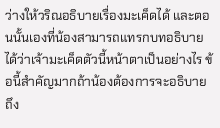ว่างให้วริณอธิบายเรื่องมะเค็ดได้ และตอนนั้นเองที่น้องสามารถแทรกบทอธิบายได้ว่าเจ้ามะเค็ดตัวนี้หน้าตาเป็นอย่างไร ข้อนี้สำคัญมากถ้าน้องต้องการจะอธิบายถึง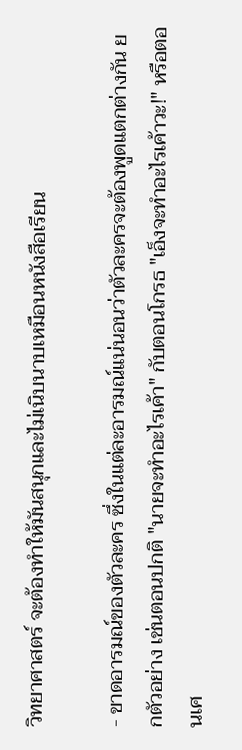วิทยาศาสตร์ จะต้องทำให้มันสนุกและไม่เนิบนาบเหมือนหนังสือเรียน

- ขาดอารมณ์ของตัวละคร ซึ่งในแต่ละอารมณ์แน่นอนว่าตัวละครจะต้องพูดแตกต่างกัน ยกตัวอย่าง เช่นตอนปกติ "นายจะทำอะไรเค้า" กับตอนโกรธ "เอ็งจะทำอะไรเค้าวะ!" หรือตอนเศ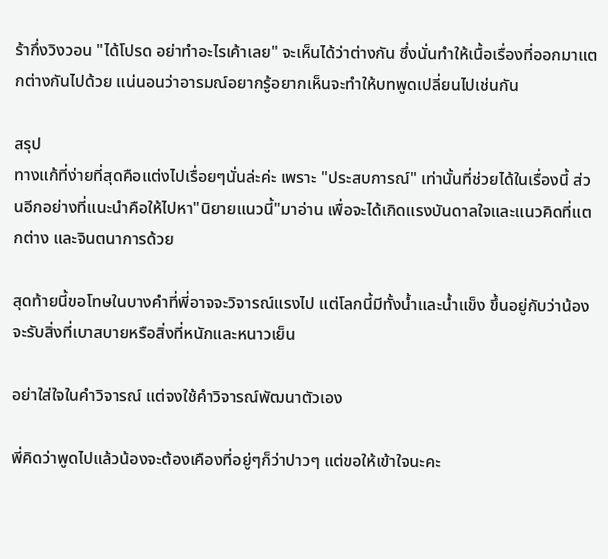ร้ากึ่งวิงวอน "ได้โปรด อย่าทำอะไรเค้าเลย" จะเห็นได้ว่าต่างกัน ซึ่งนั่นทำให้เนื้อเรื่องที่ออกมาแตกต่างกันไปด้วย แน่นอนว่าอารมณ์อยากรู้อยากเห็นจะทำให้บทพูดเปลี่ยนไปเช่นกัน

สรุป
ทางแก้ที่ง่ายที่สุดคือแต่งไปเรื่อยๆนั่นล่ะค่ะ เพราะ "ประสบการณ์" เท่านั้นที่ช่วยได้ในเรื่องนี้ ส่วนอีกอย่างที่แนะนำคือให้ไปหา"นิยายแนวนี้"มาอ่าน เพื่อจะได้เกิดแรงบันดาลใจและแนวคิดที่แตกต่าง และจินตนาการด้วย

สุดท้ายนี้ขอโทษในบางคำที่พี่อาจจะวิจารณ์แรงไป แต่โลกนี้มีทั้งน้ำและน้ำแข็ง ขึ้นอยู่กับว่าน้องจะรับสิ่งที่เบาสบายหรือสิ่งที่หนักและหนาวเย็น

อย่าใส่ใจในคำวิจารณ์ แต่จงใช้คำวิจารณ์พัฒนาตัวเอง

พี่คิดว่าพูดไปแล้วน้องจะต้องเคืองที่อยู่ๆก็ว่าปาวๆ แต่ขอให้เข้าใจนะคะ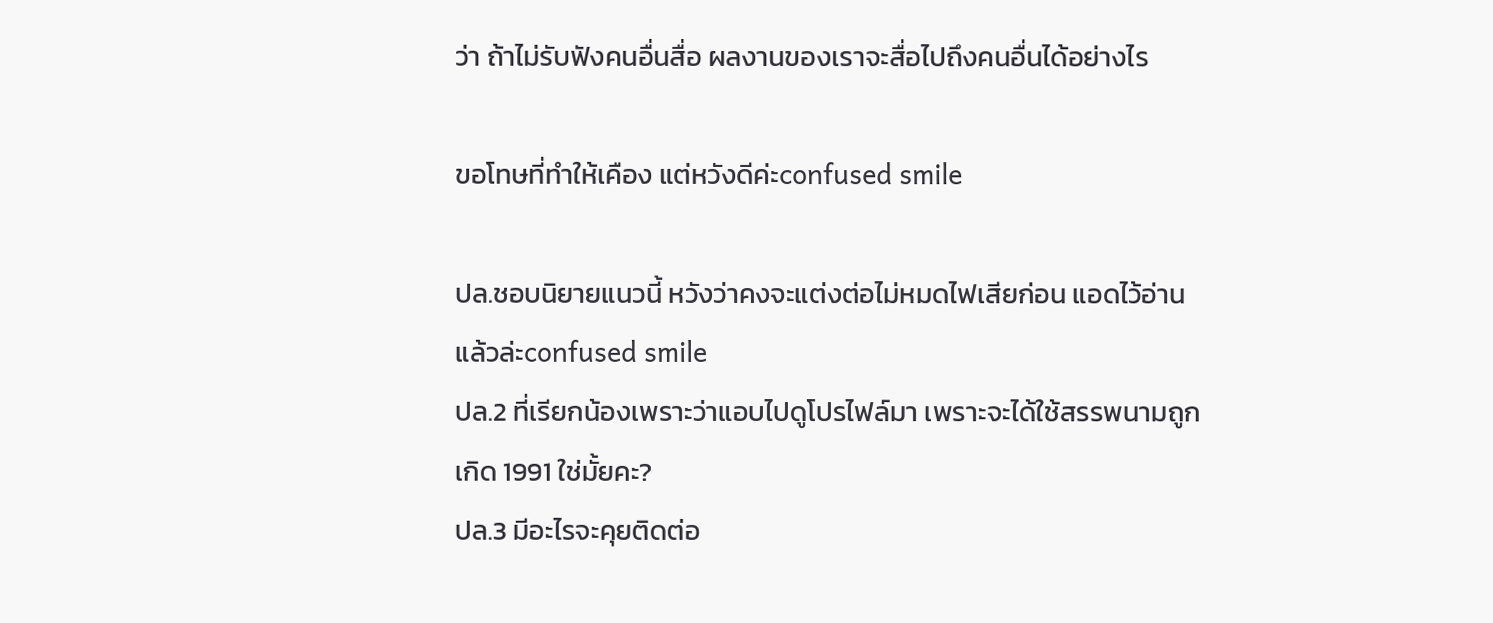ว่า ถ้าไม่รับฟังคนอื่นสื่อ ผลงานของเราจะสื่อไปถึงคนอื่นได้อย่างไร

ขอโทษที่ทำให้เคือง แต่หวังดีค่ะconfused smile

ปล.ชอบนิยายแนวนี้ หวังว่าคงจะแต่งต่อไม่หมดไฟเสียก่อน แอดไว้อ่านแล้วล่ะconfused smile
ปล.2 ที่เรียกน้องเพราะว่าแอบไปดูโปรไฟล์มา เพราะจะได้ใช้สรรพนามถูก เกิด 1991 ใช่มั้ยคะ?
ปล.3 มีอะไรจะคุยติดต่อ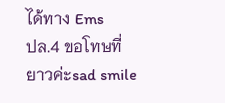ได้ทาง Ems
ปล.4 ขอโทษที่ยาวค่ะsad smile